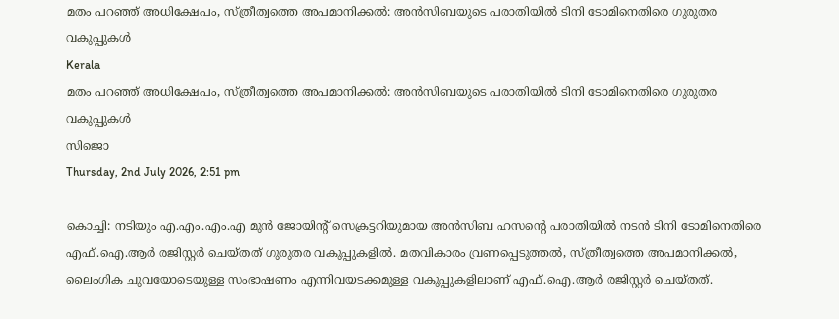മതം പറഞ്ഞ് അധിക്ഷേപം, സ്ത്രീത്വത്തെ അപമാനിക്കല്‍: അന്‍സിബയുടെ പരാതിയില്‍ ടിനി ടോമിനെതിരെ ഗുരുതര വകുപ്പുകള്‍
Kerala
മതം പറഞ്ഞ് അധിക്ഷേപം, സ്ത്രീത്വത്തെ അപമാനിക്കല്‍: അന്‍സിബയുടെ പരാതിയില്‍ ടിനി ടോമിനെതിരെ ഗുരുതര വകുപ്പുകള്‍
സിജൊ
Thursday, 2nd July 2026, 2:51 pm

കൊച്ചി: നടിയും എ.എം.എം.എ മുന്‍ ജോയിന്റ് സെക്രട്ടറിയുമായ അന്‍സിബ ഹസന്റെ പരാതിയില്‍ നടന്‍ ടിനി ടോമിനെതിരെ എഫ്.ഐ.ആര്‍ രജിസ്റ്റര്‍ ചെയ്തത് ഗുരുതര വകുപ്പുകളില്‍. മതവികാരം വ്രണപ്പെടുത്തല്‍, സ്ത്രീത്വത്തെ അപമാനിക്കല്‍, ലൈംഗിക ചുവയോടെയുള്ള സംഭാഷണം എന്നിവയടക്കമുള്ള വകുപ്പുകളിലാണ് എഫ്.ഐ.ആര്‍ രജിസ്റ്റര്‍ ചെയ്തത്.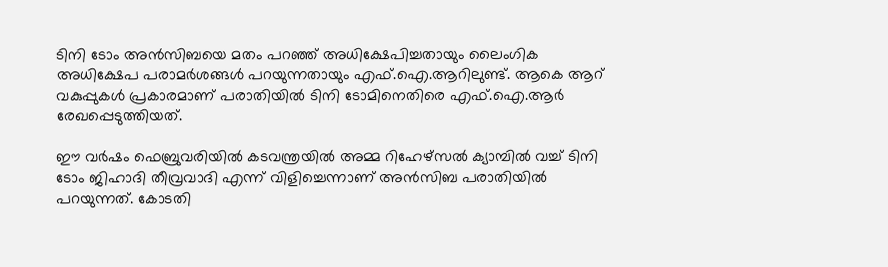ടിനി ടോം അന്‍സിബയെ മതം പറഞ്ഞ് അധിക്ഷേപിച്ചതായും ലൈംഗിക അധിക്ഷേപ പരാമര്‍ശങ്ങള്‍ പറയുന്നതായും എഫ്.ഐ.ആറിലുണ്ട്. ആകെ ആറ് വകുപ്പുകള്‍ പ്രകാരമാണ് പരാതിയില്‍ ടിനി ടോമിനെതിരെ എഫ്.ഐ.ആര്‍ രേഖപ്പെടുത്തിയത്.

ഈ വര്‍ഷം ഫെബ്രുവരിയില്‍ കടവന്ത്രയില്‍ അമ്മ റിഹേഴ്‌സല്‍ ക്യാമ്പില്‍ വച്ച് ടിനി ടോം ജിഹാദി തീവ്രവാദി എന്ന് വിളിച്ചെന്നാണ് അന്‍സിബ പരാതിയില്‍ പറയുന്നത്. കോടതി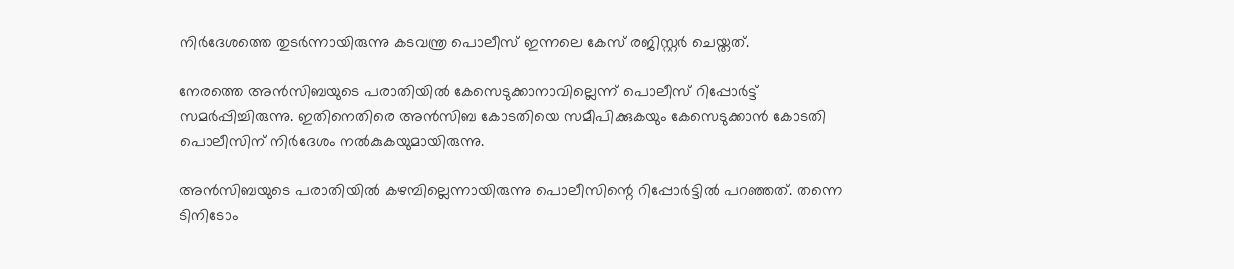നിര്‍ദേശത്തെ തുടര്‍ന്നായിരുന്നു കടവന്ത്ര പൊലീസ് ഇന്നലെ കേസ് രജിസ്റ്റര്‍ ചെയ്തത്.

നേരത്തെ അന്‍സിബയുടെ പരാതിയില്‍ കേസെടുക്കാനാവില്ലെന്ന് പൊലീസ് റിപ്പോര്‍ട്ട് സമര്‍പ്പിച്ചിരുന്നു. ഇതിനെതിരെ അന്‍സിബ കോടതിയെ സമീപിക്കുകയും കേസെടുക്കാന്‍ കോടതി പൊലീസിന് നിര്‍ദേശം നല്‍കുകയുമായിരുന്നു.

അന്‍സിബയുടെ പരാതിയില്‍ കഴമ്പില്ലെന്നായിരുന്നു പൊലീസിന്റെ റിപ്പോര്‍ട്ടില്‍ പറഞ്ഞത്. തന്നെ ടിനിടോം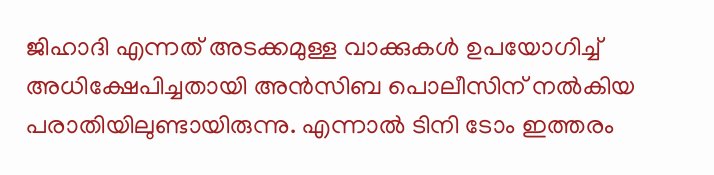ജിഹാദി എന്നത് അടക്കമുള്ള വാക്കുകള്‍ ഉപയോഗിച്ച് അധിക്ഷേപിച്ചതായി അന്‍സിബ പൊലീസിന് നല്‍കിയ പരാതിയിലുണ്ടായിരുന്നു. എന്നാല്‍ ടിനി ടോം ഇത്തരം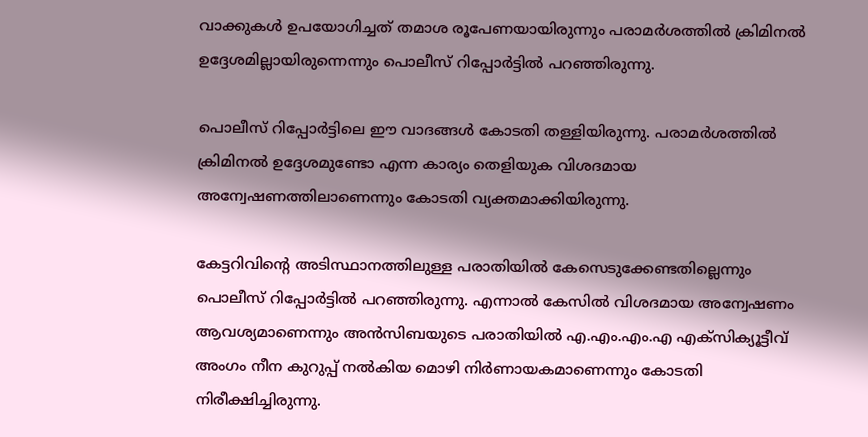വാക്കുകള്‍ ഉപയോഗിച്ചത് തമാശ രൂപേണയായിരുന്നും പരാമര്‍ശത്തില്‍ ക്രിമിനല്‍ ഉദ്ദേശമില്ലായിരുന്നെന്നും പൊലീസ് റിപ്പോര്‍ട്ടില്‍ പറഞ്ഞിരുന്നു.

പൊലീസ് റിപ്പോര്‍ട്ടിലെ ഈ വാദങ്ങള്‍ കോടതി തള്ളിയിരുന്നു. പരാമര്‍ശത്തില്‍ ക്രിമിനല്‍ ഉദ്ദേശമുണ്ടോ എന്ന കാര്യം തെളിയുക വിശദമായ അന്വേഷണത്തിലാണെന്നും കോടതി വ്യക്തമാക്കിയിരുന്നു.

കേട്ടറിവിന്റെ അടിസ്ഥാനത്തിലുള്ള പരാതിയില്‍ കേസെടുക്കേണ്ടതില്ലെന്നും പൊലീസ് റിപ്പോര്‍ട്ടില്‍ പറഞ്ഞിരുന്നു. എന്നാല്‍ കേസില്‍ വിശദമായ അന്വേഷണം ആവശ്യമാണെന്നും അന്‍സിബയുടെ പരാതിയില്‍ എ.എം.എം.എ എക്സിക്യൂട്ടീവ് അംഗം നീന കുറുപ്പ് നല്‍കിയ മൊഴി നിര്‍ണായകമാണെന്നും കോടതി നിരീക്ഷിച്ചിരുന്നു.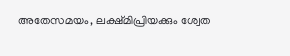അതേസമയം, ലക്ഷ്മിപ്രിയക്കും ശ്വേത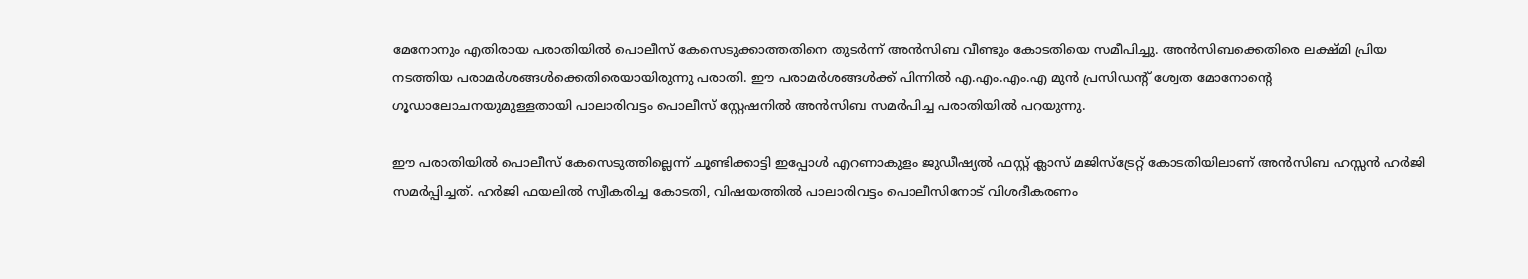മേനോനും എതിരായ പരാതിയില്‍ പൊലീസ് കേസെടുക്കാത്തതിനെ തുടര്‍ന്ന് അന്‍സിബ വീണ്ടും കോടതിയെ സമീപിച്ചു. അന്‍സിബക്കെതിരെ ലക്ഷ്മി പ്രിയ നടത്തിയ പരാമര്‍ശങ്ങള്‍ക്കെതിരെയായിരുന്നു പരാതി. ഈ പരാമര്‍ശങ്ങള്‍ക്ക് പിന്നില്‍ എ.എം.എം.എ മുന്‍ പ്രസിഡന്റ് ശ്വേത മോനോന്റെ ഗൂഡാലോചനയുമുള്ളതായി പാലാരിവട്ടം പൊലീസ് സ്റ്റേഷനില്‍ അന്‍സിബ സമര്‍പിച്ച പരാതിയില്‍ പറയുന്നു.

ഈ പരാതിയില്‍ പൊലീസ് കേസെടുത്തില്ലെന്ന് ചൂണ്ടിക്കാട്ടി ഇപ്പോള്‍ എറണാകുളം ജുഡീഷ്യല്‍ ഫസ്റ്റ് ക്ലാസ് മജിസ്ട്രേറ്റ് കോടതിയിലാണ് അന്‍സിബ ഹസ്സന്‍ ഹര്‍ജി സമര്‍പ്പിച്ചത്. ഹര്‍ജി ഫയലില്‍ സ്വീകരിച്ച കോടതി, വിഷയത്തില്‍ പാലാരിവട്ടം പൊലീസിനോട് വിശദീകരണം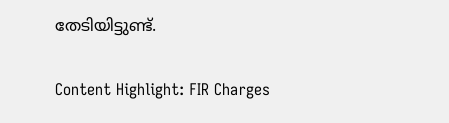തേടിയിട്ടുണ്ട്.

Content Highlight: FIR Charges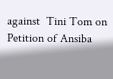against  Tini Tom on Petition of Ansiba